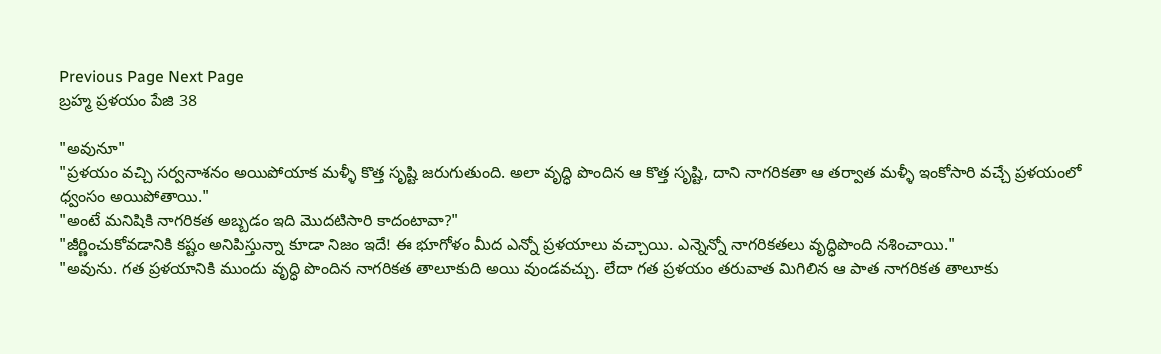Previous Page Next Page
బ్రహ్మ ప్రళయం పేజి 38

"అవునూ"
"ప్రళయం వచ్చి సర్వనాశనం అయిపోయాక మళ్ళీ కొత్త సృష్టి జరుగుతుంది. అలా వృద్ధి పొందిన ఆ కొత్త సృష్టి, దాని నాగరికతా ఆ తర్వాత మళ్ళీ ఇంకోసారి వచ్చే ప్రళయంలో ధ్వంసం అయిపోతాయి."
"అంటే మనిషికి నాగరికత అబ్బడం ఇది మొదటిసారి కాదంటావా?"
"జీర్ణించుకోవడానికి కష్టం అనిపిస్తున్నా కూడా నిజం ఇదే! ఈ భూగోళం మీద ఎన్నో ప్రళయాలు వచ్చాయి. ఎన్నెన్నో నాగరికతలు వృద్ధిపొంది నశించాయి."
"అవును. గత ప్రళయానికి ముందు వృద్ధి పొందిన నాగరికత తాలూకుది అయి వుండవచ్చు. లేదా గత ప్రళయం తరువాత మిగిలిన ఆ పాత నాగరికత తాలూకు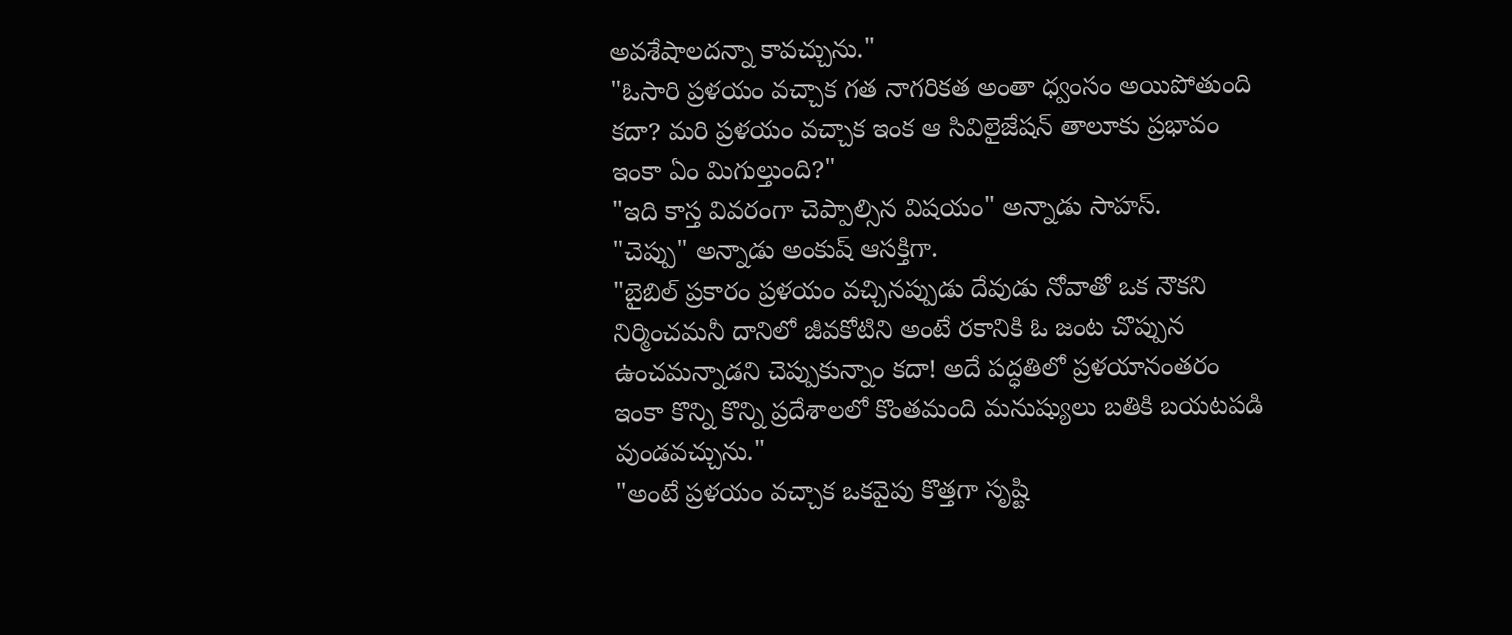అవశేషాలదన్నా కావచ్చును."
"ఓసారి ప్రళయం వచ్చాక గత నాగరికత అంతా ధ్వంసం అయిపోతుంది కదా? మరి ప్రళయం వచ్చాక ఇంక ఆ సివిలైజేషన్ తాలూకు ప్రభావం ఇంకా ఏం మిగుల్తుంది?"
"ఇది కాస్త వివరంగా చెప్పాల్సిన విషయం" అన్నాడు సాహస్.
"చెప్పు" అన్నాడు అంకుష్ ఆసక్తిగా.
"బైబిల్ ప్రకారం ప్రళయం వచ్చినప్పుడు దేవుడు నోవాతో ఒక నౌకని నిర్మించమనీ దానిలో జీవకోటిని అంటే రకానికి ఓ జంట చొప్పున ఉంచమన్నాడని చెప్పుకున్నాం కదా! అదే పద్ధతిలో ప్రళయానంతరం ఇంకా కొన్ని కొన్ని ప్రదేశాలలో కొంతమంది మనుష్యులు బతికి బయటపడి వుండవచ్చును."
"అంటే ప్రళయం వచ్చాక ఒకవైపు కొత్తగా సృష్టి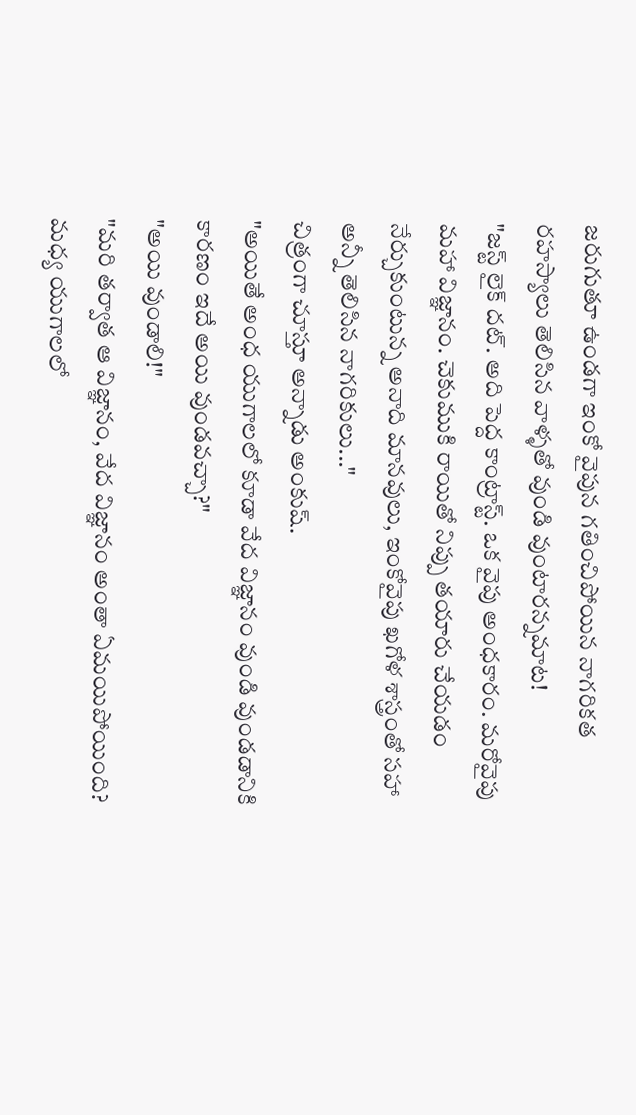జరుగుతూ ఉండగా ఇంకో వైపున గతించిపోయిన నాగరికత రహస్యాలు తెలిసిన వాళ్ళతో వుండి వుంటారన్నమాట!
"జస్ట్ లైక్ దట్. అది పెద్ద కాంట్రాస్ట్. ఒక వైపు అంధకారం. మరోవైపు మహా విజ్ఞానం. చెకుముకి రాయితో నిప్పు తయారు చేయడం నేర్చుకుంటున్న అనాది మానవులు, ఇంకోవైపు ఖగోళ శాస్త్రంతో సహా అన్నీ తెలిసిన నాగరికులు..."
చిత్రంగా చూస్తూ అన్నాడు అంకుష్.
"అయితే అంధ యుగాలలో కూడా వేద విజ్ఞానం వుండి వుండడానికి కారణం ఇదే అయి వుండవచ్చా?"
"అయి వుండాలి!"
"మరి తర్వాత ఆ విజ్ఞానం, వేద విజ్ఞానం అంతా ఏమయిపోయింది? మధ్య యుగాలలో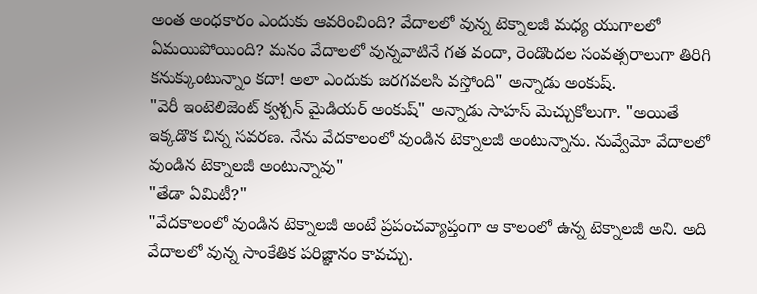అంత అంధకారం ఎందుకు ఆవరించింది? వేదాలలో వున్న టెక్నాలజీ మధ్య యుగాలలో ఏమయిపోయింది? మనం వేదాలలో వున్నవాటినే గత వందా, రెండొందల సంవత్సరాలుగా తిరిగి కనుక్కుంటున్నాం కదా! అలా ఎందుకు జరగవలసి వస్తోంది" అన్నాడు అంకుష్.
"వెరీ ఇంటెలిజెంట్ క్వశ్చన్ మైడియర్ అంకుష్" అన్నాడు సాహస్ మెచ్చుకోలుగా. "అయితే ఇక్కడొక చిన్న సవరణ. నేను వేదకాలంలో వుండిన టెక్నాలజీ అంటున్నాను. నువ్వేమో వేదాలలో వుండిన టెక్నాలజీ అంటున్నావు"
"తేడా ఏమిటీ?"
"వేదకాలంలో వుండిన టెక్నాలజీ అంటే ప్రపంచవ్యాప్తంగా ఆ కాలంలో ఉన్న టెక్నాలజీ అని. అది వేదాలలో వున్న సాంకేతిక పరిజ్ఞానం కావచ్చు.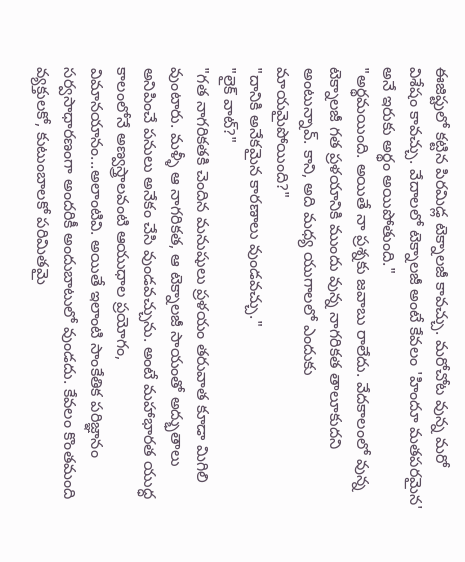ఈజిప్టులో కట్టిన పిరమిడ్ల టెక్నాలజీ కావచ్చు. మరోచోట వున్న మరో విశేషం కావచ్చు. వేదాలలో టెక్నాలజీ అంటే కేవలం 'హిందూ మతపరమైన' అనే ఇరుకు అర్థం అయిపోతుంది."
"అర్థమయింది. అయితే నా ప్రశ్నకు జవాబు రాలేదు. వేదకాలంలో వున్న టెక్నాలజీ గత ప్రళయానికి ముందు వున్న నాగరికత తాలూకుదని అంటున్నావ్. కాని, అది మధ్య యుగాలలో ఎందుకు మాయమైపోయింది?"
"దానికి అనేకమైన కారణాలు వుండవచ్చు."
"లైక్ వాట్?"
"గత నాగరికతకి చెందిన మనుషులు ప్రళయం తరువాత కూడా మిగిలి వుంటారు. మళ్ళీ ఆ నాగరికత, ఆ టెక్నాలజీ సాయంతో అద్భుతాలు అనిపించే పనులు అనేకం చేసి వుండవచ్చును. అంటే మహాభారత యుద్ధ కాలంలోనే అణ్వస్త్రాలవంటి ఆయుధాల ప్రయోగం, విమానయానం...అలాంటివి. అయితే ఇలాంటి సాంకేతిక పరిజ్ఞానం సర్వసాధారణంగా అందరికీ అందుబాటులో వుండదు. కేవలం కొంతమంది వ్యక్తులకో, కుటుంబాలకో పరిమితమై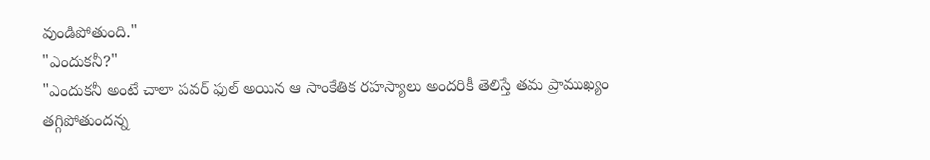వుండిపోతుంది."
"ఎందుకనీ?"
"ఎందుకనీ అంటే చాలా పవర్ ఫుల్ అయిన ఆ సాంకేతిక రహస్యాలు అందరికీ తెలిస్తే తమ ప్రాముఖ్యం తగ్గిపోతుందన్న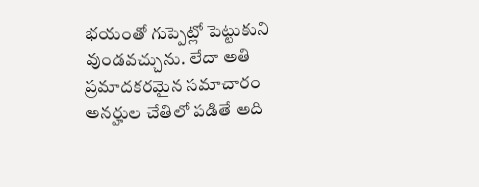భయంతో గుప్పెట్లో పెట్టుకుని వుండవచ్చును. లేదా అతి ప్రమాదకరమైన సమాచారం అనర్హుల చేతిలో పడితే అది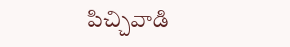పిచ్చివాడి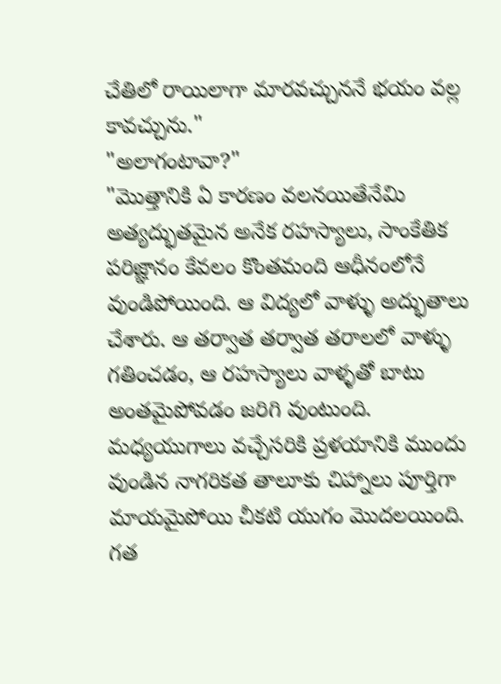చేతిలో రాయిలాగా మారవచ్చుననే భయం వల్ల కావచ్చును."
"అలాగంటావా?"
"మొత్తానికి ఏ కారణం వలనయితేనేమి అత్యద్భుతమైన అనేక రహస్యాలు, సాంకేతిక పరిజ్ఞానం కేవలం కొంతమంది ఆధీనంలోనే వుండిపోయింది. ఆ విద్యలో వాళ్ళు అద్భుతాలు చేశారు. ఆ తర్వాత తర్వాత తరాలలో వాళ్ళు గతించడం, ఆ రహస్యాలు వాళ్ళతో బాటు అంతమైపోవడం జరిగి వుంటుంది. మధ్యయుగాలు వచ్చేసరికి ప్రళయానికి ముందు వుండిన నాగరికత తాలూకు చిహ్నాలు పూర్తిగా మాయమైపోయి చీకటి యుగం మొదలయింది. గత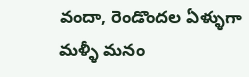వందా, రెండొందల ఏళ్ళుగా మళ్ళీ మనం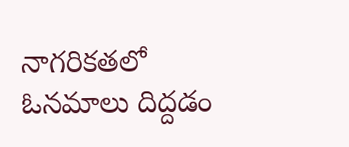నాగరికతలో ఓనమాలు దిద్దడం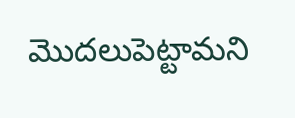మొదలుపెట్టామని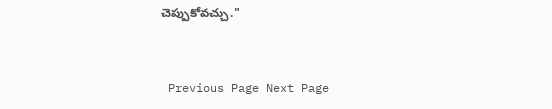చెప్పుకోవచ్చు."


 Previous Page Next Page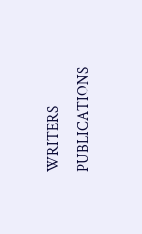WRITERS
PUBLICATIONS